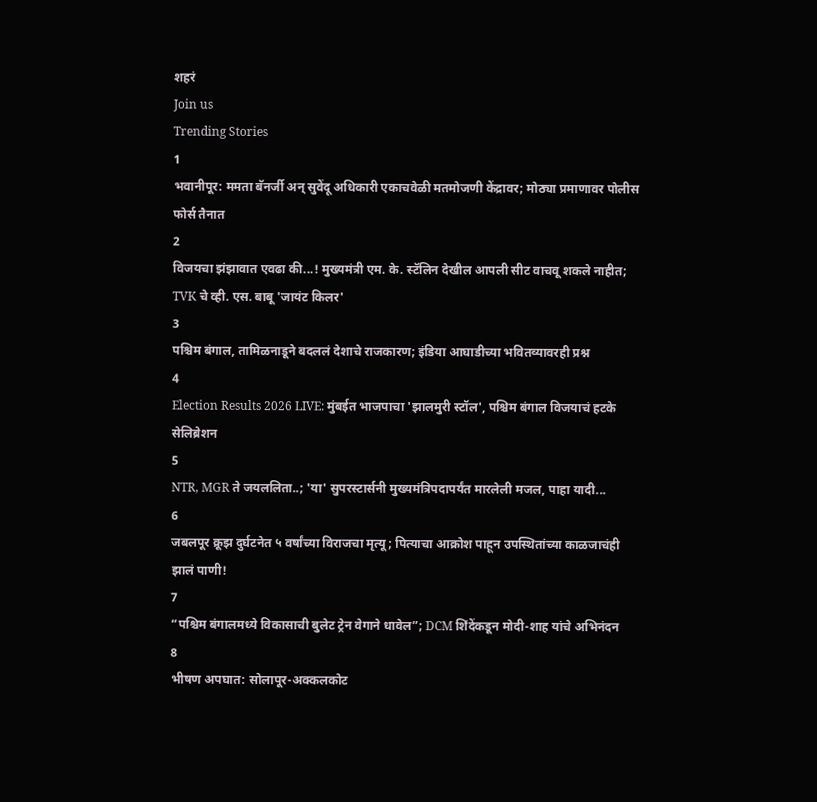शहरं
Join us
Trending Stories
1
भवानीपूर: ममता बॅनर्जी अन् सुवेंदू अधिकारी एकाचवेळी मतमोजणी केंद्रावर; मोठ्या प्रमाणावर पोलीस फोर्स तैनात
2
विजयचा झंझावात एवढा की...! मुख्यमंत्री एम. के. स्टॅलिन देखील आपली सीट वाचवू शकले नाहीत; TVK चे व्ही. एस. बाबू 'जायंट किलर'
3
पश्चिम बंगाल, तामिळनाडूने बदललं देशाचे राजकारण; इंडिया आघाडीच्या भवितव्यावरही प्रश्न
4
Election Results 2026 LIVE: मुंबईत भाजपाचा 'झालमुरी स्टॉल', पश्चिम बंगाल विजयाचं हटके सेलिब्रेशन
5
NTR, MGR ते जयललिता..; 'या' सुपरस्टार्सनी मुख्यमंत्रिपदापर्यंत मारलेली मजल, पाहा यादी...
6
जबलपूर क्रूझ दुर्घटनेत ५ वर्षांच्या विराजचा मृत्यू; पित्याचा आक्रोश पाहून उपस्थितांच्या काळजाचंही झालं पाणी!
7
“पश्चिम बंगालमध्ये विकासाची बुलेट ट्रेन वेगाने धावेल”; DCM शिंदेंकडून मोदी-शाह यांचे अभिनंदन
8
भीषण अपघात: सोलापूर-अक्कलकोट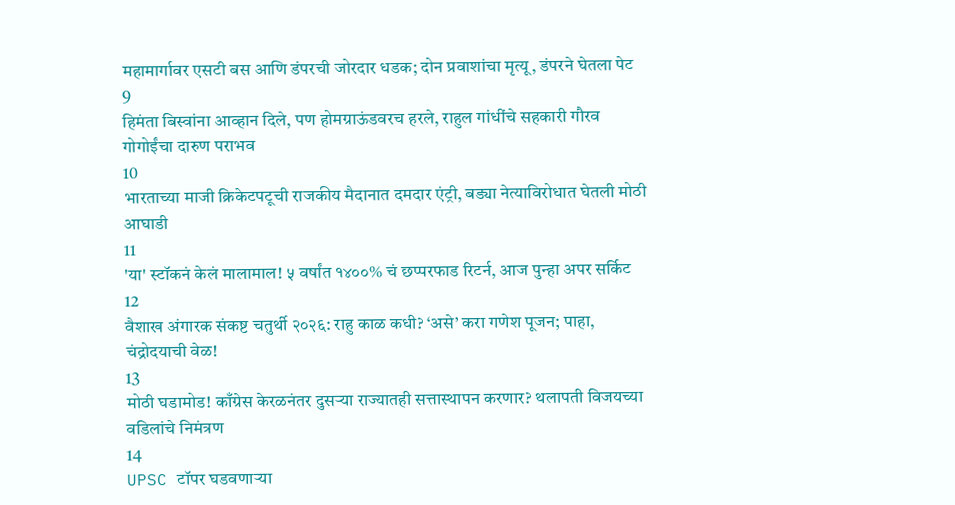महामार्गावर एसटी बस आणि डंपरची जोरदार धडक; दोन प्रवाशांचा मृत्यू, डंपरने घेतला पेट
9
हिमंता बिस्वांना आव्हान दिले, पण होमग्राऊंडवरच हरले, राहुल गांधींचे सहकारी गौरव गोगोईंचा दारुण पराभव
10
भारताच्या माजी क्रिकेटपटूची राजकीय मैदानात दमदार एंट्री, बड्या नेत्याविरोधात घेतली मोठी आघाडी
11
'या' स्टॉकनं केलं मालामाल! ५ वर्षांत १४००% चं छप्परफाड रिटर्न, आज पुन्हा अपर सर्किट
12
वैशाख अंगारक संकष्ट चतुर्थी २०२६: राहु काळ कधी? ‘असे’ करा गणेश पूजन; पाहा, चंद्रोदयाची वेळ!
13
मोठी घडामोड! काँग्रेस केरळनंतर दुसऱ्या राज्यातही सत्तास्थापन करणार? थलापती विजयच्या वडिलांचे निमंत्रण
14
UPSC टॉपर घडवणाऱ्या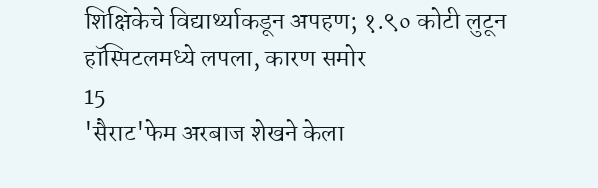शिक्षिकेचे विद्यार्थ्याकडून अपहण; १.९० कोटी लुटून हॉस्पिटलमध्ये लपला, कारण समोर
15
'सैराट'फेम अरबाज शेखने केला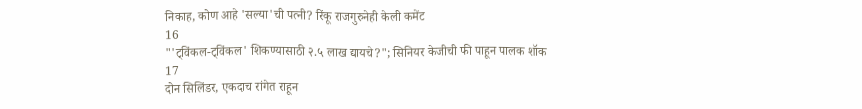निकाह, कोण आहे 'सल्या'ची पत्नी? रिंकू राजगुरुनेही केली कमेंट
16
"'ट्विंकल-ट्विंकल' शिकण्यासाठी २.५ लाख द्यायचे?"; सिनियर केजीची फी पाहून पालक शॉक
17
दोन सिलिंडर, एकदाच रांगेत राहून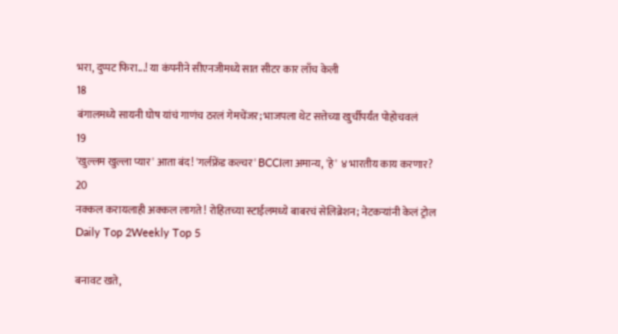भरा, दुप्पट फिरा...! या कंपनीने सीएनजीमध्ये सात सीटर कार लाँच केली
18
बंगालमध्ये सायनी घोष यांचं गाणंच ठरलं गेमचेंजर; भाजपला थेट सत्तेच्या खुर्चीपर्यंत पोहोचवलं
19
'खुल्लम खुल्ला प्यार' आता बंद! 'गर्लफ्रेंड कल्चर' BCCIला अमान्य, 'हे' ४ भारतीय काय करणार?
20
नक्कल करायलाही अक्कल लागते! रोहितच्या स्टाईलमध्ये बाबरचं सेलिब्रेशन; नेटकऱ्यांनी केलं ट्रोल
Daily Top 2Weekly Top 5

बनावट खते,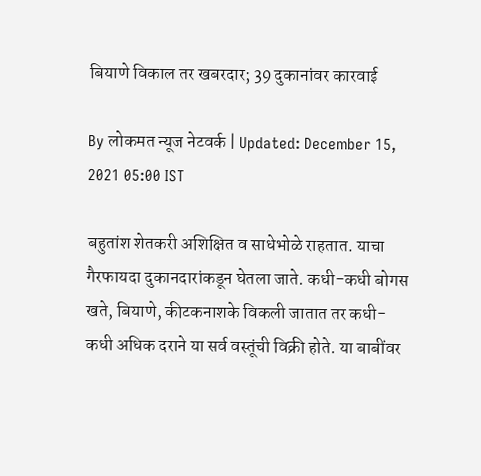बियाणे विकाल तर खबरदार; 39 दुकानांवर कारवाई

By लोकमत न्यूज नेटवर्क | Updated: December 15, 2021 05:00 IST

बहुतांश शेतकरी अशिक्षित व साधेभोळे राहतात. याचा गैरफायदा दुकानदारांकडून घेतला जाते. कधी-कधी बोगस खते, बियाणे, कीटकनाशके विकली जातात तर कधी-कधी अधिक दराने या सर्व वस्तूंची विक्री होते. या बाबींवर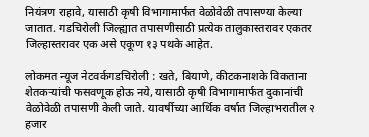नियंत्रण राहावे, यासाठी कृषी विभागामार्फत वेळोवेळी तपासण्या केल्या जातात. गडचिरोली जिल्ह्यात तपासणीसाठी प्रत्येक तालुकास्तरावर एकतर जिल्हास्तरावर एक असे एकूण १३ पथके आहेत.

लोकमत न्यूज नेटवर्कगडचिरोली : खते, बियाणे, कीटकनाशके विकताना शेतकऱ्यांची फसवणूक होऊ नये, यासाठी कृषी विभागामार्फत दुकानांची वेळोवेळी तपासणी केली जाते. यावर्षीच्या आर्थिक वर्षात जिल्हाभरातील २ हजार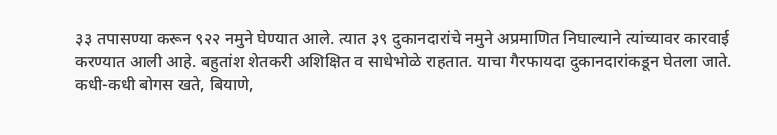३३ तपासण्या करून ९२२ नमुने घेण्यात आले. त्यात ३९ दुकानदारांचे नमुने अप्रमाणित निघाल्याने त्यांच्यावर कारवाई करण्यात आली आहे. बहुतांश शेतकरी अशिक्षित व साधेभोळे राहतात. याचा गैरफायदा दुकानदारांकडून घेतला जाते. कधी-कधी बोगस खते, बियाणे,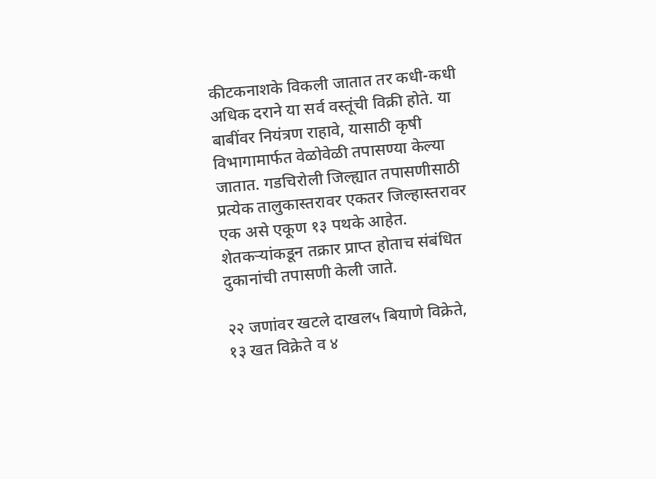कीटकनाशके विकली जातात तर कधी-कधी अधिक दराने या सर्व वस्तूंची विक्री होते. या बाबींवर नियंत्रण राहावे, यासाठी कृषी विभागामार्फत वेळोवेळी तपासण्या केल्या जातात. गडचिरोली जिल्ह्यात तपासणीसाठी प्रत्येक तालुकास्तरावर एकतर जिल्हास्तरावर एक असे एकूण १३ पथके आहेत. शेतकऱ्यांकडून तक्रार प्राप्त होताच संबंधित दुकानांची तपासणी केली जाते.

२२ जणांवर खटले दाखल५ बियाणे विक्रेते, १३ खत विक्रेते व ४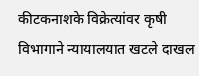कीटकनाशके विक्रेत्यांवर कृषी विभागाने न्यायालयात खटले दाखल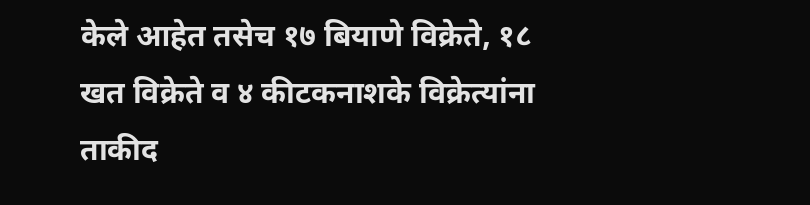केले आहेत तसेच १७ बियाणे विक्रेते, १८ खत विक्रेते व ४ कीटकनाशके विक्रेत्यांना ताकीद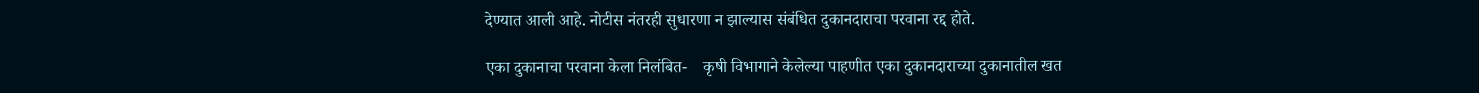देण्यात आली आहे. नोटीस नंतरही सुधारणा न झाल्यास संबंधित दुकानदाराचा परवाना रद्द होते.

एका दुकानाचा परवाना केला निलंबित-    कृषी विभागाने केलेल्या पाहणीत एका दुकानदाराच्या दुकानातील खत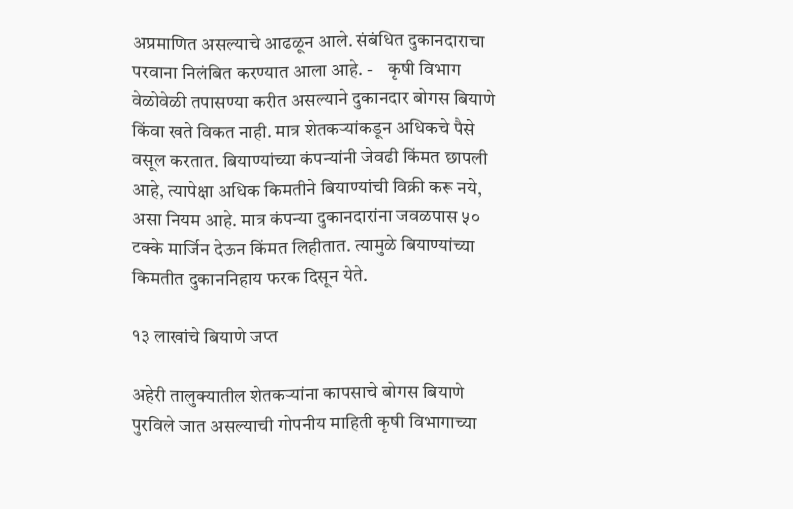अप्रमाणित असल्याचे आढळून आले. संबंधित दुकानदाराचा परवाना निलंबित करण्यात आला आहे. -    कृषी विभाग वेळोवेळी तपासण्या करीत असल्याने दुकानदार बोगस बियाणे किंवा खते विकत नाही. मात्र शेतकऱ्यांकडून अधिकचे पैसे वसूल करतात. बियाण्यांच्या कंपन्यांनी जेवढी किंमत छापली आहे, त्यापेक्षा अधिक किमतीने बियाण्यांची विक्री करू नये, असा नियम आहे. मात्र कंपन्या दुकानदारांना जवळपास ५० टक्के मार्जिन देऊन किंमत लिहीतात. त्यामुळे बियाण्यांच्या किमतीत दुकाननिहाय फरक दिसून येते.

१३ लाखांचे बियाणे जप्त

अहेरी तालुक्यातील शेतकऱ्यांना कापसाचे बोगस बियाणे पुरविले जात असल्याची गोपनीय माहिती कृषी विभागाच्या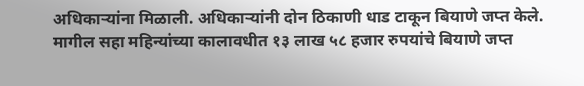अधिकाऱ्यांना मिळाली. अधिकाऱ्यांनी दोन ठिकाणी धाड टाकून बियाणे जप्त केले. मागील सहा महिन्यांच्या कालावधीत १३ लाख ५८ हजार रुपयांचे बियाणे जप्त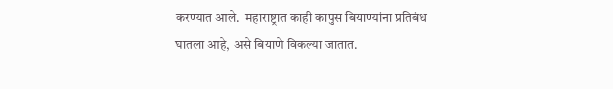करण्यात आले.  महाराष्ट्रात काही कापुस बियाण्यांना प्रतिबंध घातला आहे, असे बियाणे विकल्या जातात.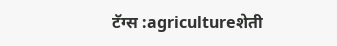टॅग्स :agricultureशेती